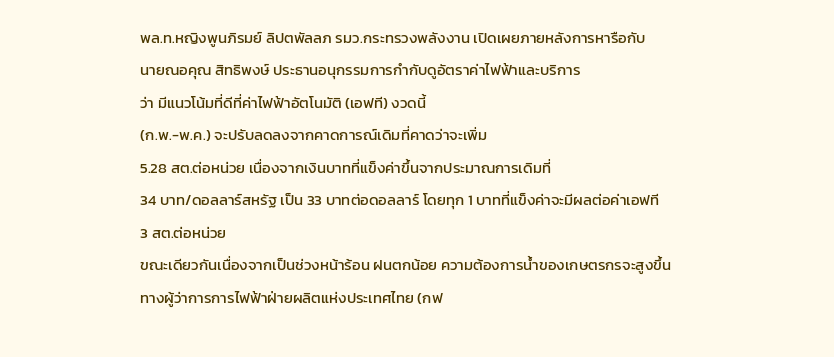พล.ท.หญิงพูนภิรมย์ ลิปตพัลลภ รมว.กระทรวงพลังงาน เปิดเผยภายหลังการหารือกับ
นายณอคุณ สิทธิพงษ์ ประธานอนุกรรมการกำกับดูอัตราค่าไฟฟ้าและบริการ
ว่า มีแนวโน้มที่ดีที่ค่าไฟฟ้าอัตโนมัติ (เอฟที) งวดนี้
(ก.พ.-พ.ค.) จะปรับลดลงจากคาดการณ์เดิมที่คาดว่าจะเพิ่ม
5.28 สต.ต่อหน่วย เนื่องจากเงินบาทที่แข็งค่าขึ้นจากประมาณการเดิมที่
34 บาท/ดอลลาร์สหรัฐ เป็น 33 บาทต่อดอลลาร์ โดยทุก 1 บาทที่แข็งค่าจะมีผลต่อค่าเอฟที
3 สต.ต่อหน่วย
ขณะเดียวกันเนื่องจากเป็นช่วงหน้าร้อน ฝนตกน้อย ความต้องการน้ำของเกษตรกรจะสูงขึ้น
ทางผู้ว่าการการไฟฟ้าฝ่ายผลิตแห่งประเทศไทย (กฟ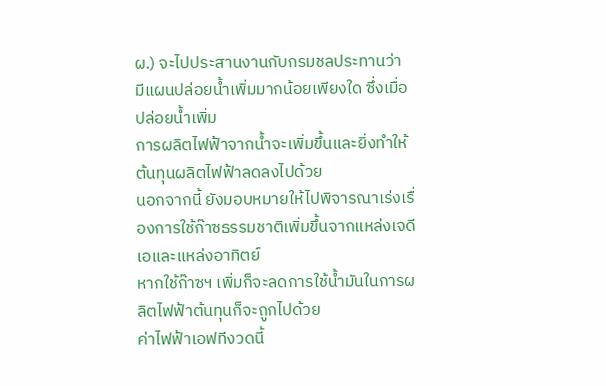ผ.) จะไปประสานงานกับกรมชลประทานว่า
มีแผนปล่อยน้ำเพิ่มมากน้อยเพียงใด ซึ่งเมื่อปล่อยน้ำเพิ่ม
การผลิตไฟฟ้าจากน้ำจะเพิ่มขึ้นและยิ่งทำให้ต้นทุนผลิตไฟฟ้าลดลงไปด้วย
นอกจากนี้ ยังมอบหมายให้ไปพิจารณาเร่งเรื่องการใช้ก๊าซธรรมชาติเพิ่มขึ้นจากแหล่งเจดีเอและแหล่งอาทิตย์
หากใช้ก๊าซฯ เพิ่มก็จะลดการใช้น้ำมันในการผลิตไฟฟ้าต้นทุนก็จะถูกไปด้วย
ค่าไฟฟ้าเอฟทีงวดนี้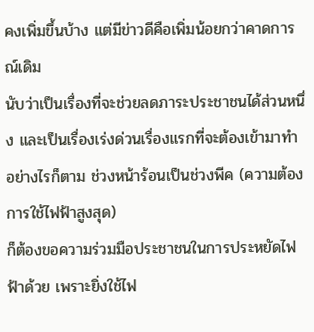คงเพิ่มขึ้นบ้าง แต่มีข่าวดีคือเพิ่มน้อยกว่าคาดการณ์เดิม
นับว่าเป็นเรื่องที่จะช่วยลดภาระประชาชนได้ส่วนหนึ่ง และเป็นเรื่องเร่งด่วนเรื่องแรกที่จะต้องเข้ามาทำ
อย่างไรก็ตาม ช่วงหน้าร้อนเป็นช่วงพีค (ความต้องการใช้ไฟฟ้าสูงสุด)
ก็ต้องขอความร่วมมือประชาชนในการประหยัดไฟฟ้าด้วย เพราะยิ่งใช้ไฟ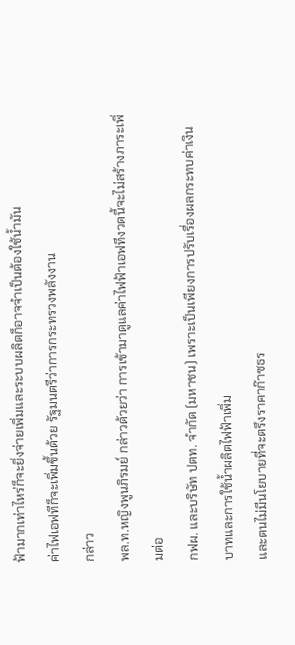ฟ้ามากเท่าไหร่ก็จะยิ่งจ่ายเพิ่มและระบบผลิตก็อาจจำเป็นต้องใช้น้ำมัน
ค่าไฟเอฟทีก็จะเพิ่มขึ้นด้วย รัฐมนตรีว่าการกระทรวงพลังงาน
กล่าว
พล.ท.หญิงพูนภิรมย์ กล่าวด้วยว่า การเข้ามาดูแลค่าไฟฟ้าเอฟทีงวดนี้จะไม่สร้างภาระเพิ่มต่อ
กฟผ. และบริษัท ปตท. จำกัด (มหาชน) เพราะเป็นเพียงการปรับเรื่องผลกระทบค่าเงินบาทและการใช้น้ำผลิตไฟฟ้าเพิ่ม
และตนไม่มีนโยบายที่จะตรึงราคาก๊าซธร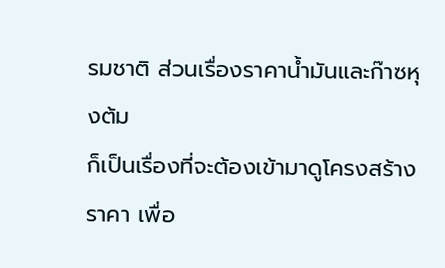รมชาติ ส่วนเรื่องราคาน้ำมันและก๊าซหุงต้ม
ก็เป็นเรื่องที่จะต้องเข้ามาดูโครงสร้างราคา เพื่อ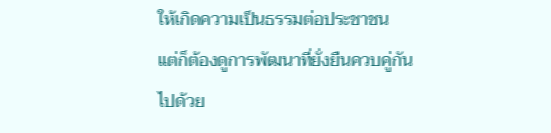ให้เกิดความเป็นธรรมต่อประชาชน
แต่ก็ต้องดูการพัฒนาที่ยั่งยืนควบคู่กันไปด้วย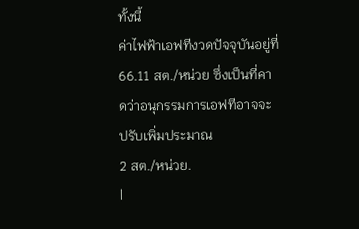ทั้งนี้
ค่าไฟฟ้าเอฟทีงวดปัจจุบันอยู่ที่ 66.11 สต./หน่วย ซึ่งเป็นที่คาดว่าอนุกรรมการเอฟทีอาจจะปรับเพิ่มประมาณ
2 สต./หน่วย.
|